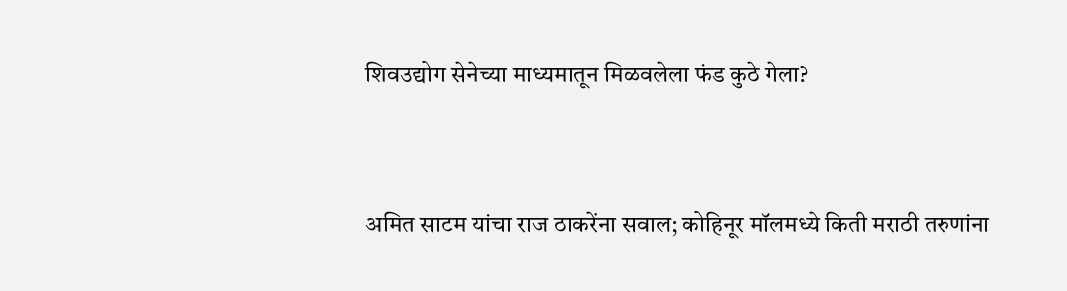शिवउद्योग सेनेच्या माध्यमातून मिळवलेला फंड कुठे गेला?


अमित साटम यांचा राज ठाकरेंना सवाल; कोहिनूर मॉलमध्ये किती मराठी तरुणांना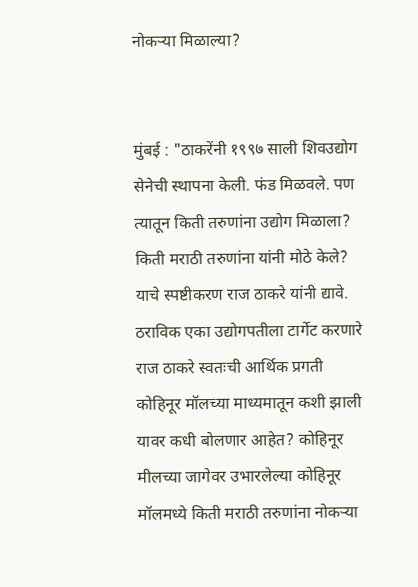नोकऱ्या मिळाल्या?


मुंबई : "ठाकरेंनी १९९७ साली शिवउद्योग सेनेची स्थापना केली. फंड मिळवले. पण त्यातून किती तरुणांना उद्योग मिळाला? किती मराठी तरुणांना यांनी मोठे केले? याचे स्पष्टीकरण राज ठाकरे यांनी द्यावे. ठराविक एका उद्योगपतीला टार्गेट करणारे राज ठाकरे स्वतःची आर्थिक प्रगती कोहिनूर मॉलच्या माध्यमातून कशी झाली यावर कधी बोलणार आहेत? कोहिनूर मीलच्या जागेवर उभारलेल्या कोहिनूर मॉलमध्ये किती मराठी तरुणांना नोकऱ्या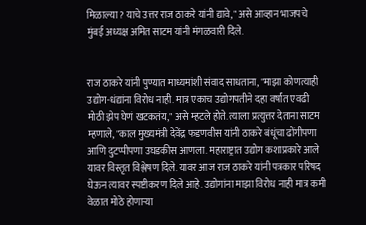मिळाल्या? याचे उत्तर राज ठाकरे यांनी द्यावे," असे आव्हान भाजपचे मुंबई अध्यक्ष अमित साटम यांनी मंगळवारी दिले.


राज ठाकरे यांनी पुण्यात माध्यमांशी संवाद साधताना, "माझा कोणत्याही उद्योग-धंद्यांना विरोध नाही. मात्र एकाच उद्योगपतीने दहा वर्षांत एवढी मोठी झेप घेणं खटकतंय," असे म्हटले होते. त्याला प्रत्युत्तर देताना साटम म्हणाले, "काल मुख्यमंत्री देवेंद्र फडणवीस यांनी ठाकरे बंधूंचा ढोंगीपणा आणि दुटप्पीपणा उघडकीस आणला. महाराष्ट्रात उद्योग कशाप्रकारे आले यावर विस्तृत विश्लेषण दिले. यावर आज राज ठाकरे यांनी पत्रकार परिषद घेऊन त्यावर स्पष्टीकरण दिले आहे. उद्योगांना माझा विरोध नाही मात्र कमी वेळात मोठे होणाऱ्या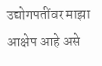उद्योगपतींवर माझा आक्षेप आहे असे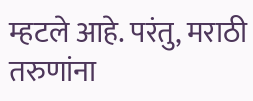म्हटले आहे. परंतु, मराठी तरुणांना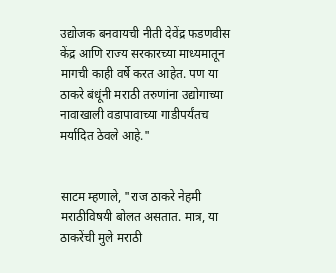उद्योजक बनवायची नीती देवेंद्र फडणवीस केंद्र आणि राज्य सरकारच्या माध्यमातून मागची काही वर्षे करत आहेत. पण या ठाकरे बंधूंनी मराठी तरुणांना उद्योगाच्या नावाखाली वडापावाच्या गाडीपर्यंतच मर्यादित ठेवले आहे."


साटम म्हणाले, "राज ठाकरे नेहमी मराठीविषयी बोलत असतात. मात्र, या ठाकरेंची मुले मराठी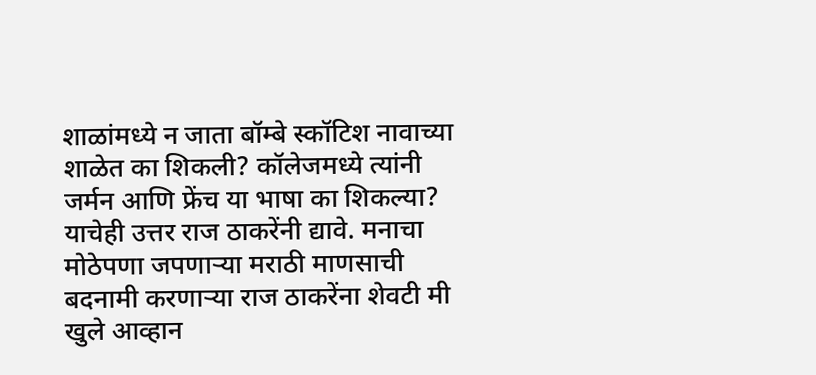शाळांमध्ये न जाता बॉम्बे स्कॉटिश नावाच्या शाळेत का शिकली? कॉलेजमध्ये त्यांनी जर्मन आणि फ्रेंच या भाषा का शिकल्या? याचेही उत्तर राज ठाकरेंनी द्यावे. मनाचा मोठेपणा जपणाऱ्या मराठी माणसाची बदनामी करणाऱ्या राज ठाकरेंना शेवटी मी खुले आव्हान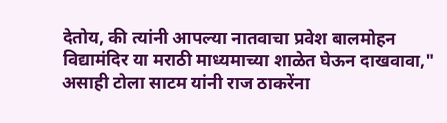देतोय, की त्यांनी आपल्या नातवाचा प्रवेश बालमोहन विद्यामंदिर या मराठी माध्यमाच्या शाळेत घेऊन दाखवावा," असाही टोला साटम यांनी राज ठाकरेंना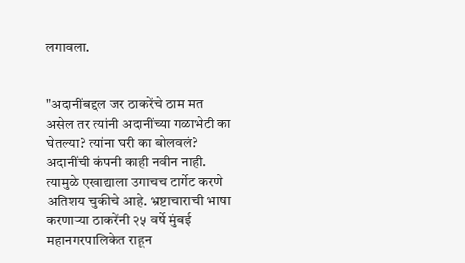लगावला.


"अदानींबद्दल जर ठाकरेंचे ठाम मत असेल तर त्यांनी अदानींच्या गळाभेटी का घेतल्या? त्यांना घरी का बोलवलं? अदानींची कंपनी काही नवीन नाही. त्यामुळे एखाद्याला उगाचच टार्गेट करणे अतिशय चुकीचे आहे. भ्रष्टाचाराची भाषा करणाऱ्या ठाकरेंनी २५ वर्षे मुंबई महानगरपालिकेत राहून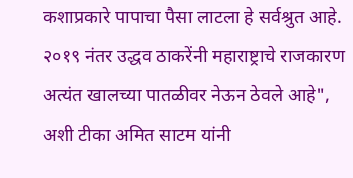कशाप्रकारे पापाचा पैसा लाटला हे सर्वश्रुत आहे. २०१९ नंतर उद्धव ठाकरेंनी महाराष्ट्राचे राजकारण अत्यंत खालच्या पातळीवर नेऊन ठेवले आहे", अशी टीका अमित साटम यांनी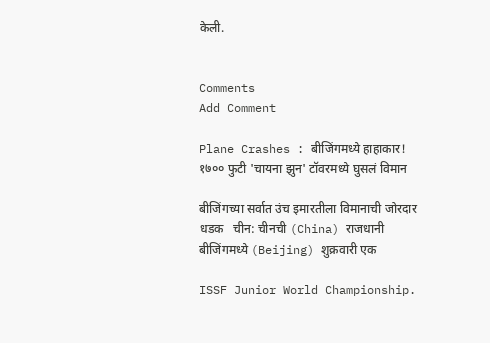केली.


Comments
Add Comment

Plane Crashes : बीजिंगमध्ये हाहाकार! १७०० फुटी 'चायना झुन' टॉवरमध्ये घुसलं विमान

बीजिंगच्या सर्वात उंच इमारतीला विमानाची जोरदार धडक   चीन: चीनची (China) राजधानी बीजिंगमध्ये (Beijing) शुक्रवारी एक

ISSF Junior World Championship.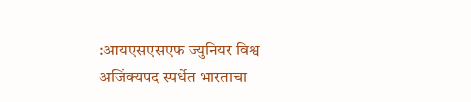:आयएसएसएफ ज्युनियर विश्व अजिंक्यपद स्पर्धेत भारताचा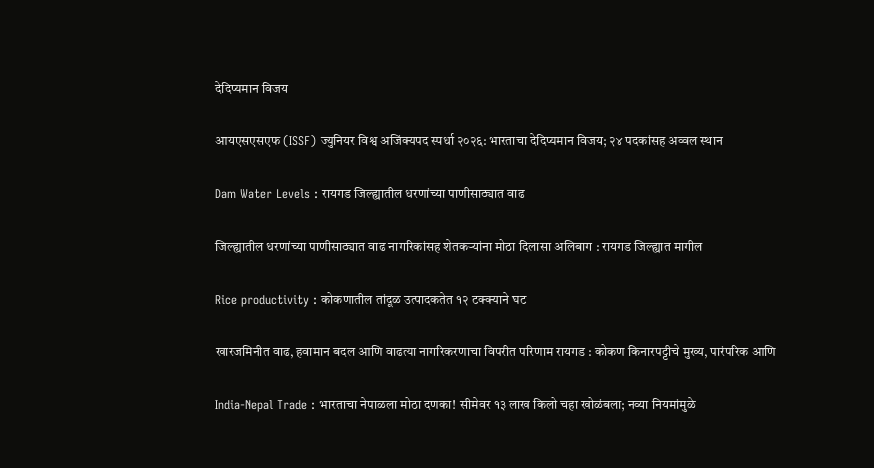देदिप्यमान विजय

आयएसएसएफ (ISSF) ज्युनियर विश्व अजिंक्यपद स्पर्धा २०२६: भारताचा देदिप्यमान विजय; २४ पदकांसह अव्वल स्थान

Dam Water Levels : रायगड जिल्ह्यातील धरणांच्या पाणीसाठ्यात वाढ

जिल्ह्यातील धरणांच्या पाणीसाठ्यात वाढ नागरिकांसह शेतकऱ्यांना मोठा दिलासा अलिबाग : रायगड जिल्ह्यात मागील

Rice productivity : कोकणातील तांदूळ उत्पादकतेत १२ टक्क्याने घट

खारजमिनीत वाढ, हवामान बदल आणि वाढत्या नागरिकरणाचा विपरीत परिणाम रायगड : कोकण किनारपट्टीचे मुख्य, पारंपरिक आणि

India-Nepal Trade : भारताचा नेपाळला मोठा दणका! सीमेवर १३ लाख किलो चहा खोळंबला; नव्या नियमांमुळे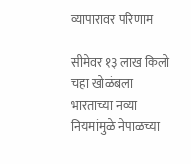व्यापारावर परिणाम

सीमेवर १३ लाख किलो चहा खोळंबला भारताच्या नव्या नियमांमुळे नेपाळच्या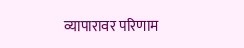व्यापारावर परिणाम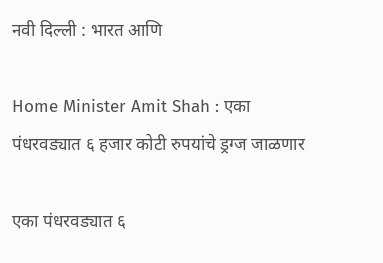नवी दिल्ली : भारत आणि

Home Minister Amit Shah : एका पंधरवड्यात ६ हजार कोटी रुपयांचे ड्रग्ज जाळणार

एका पंधरवड्यात ६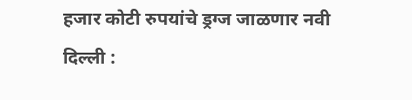हजार कोटी रुपयांचे ड्रग्ज जाळणार नवी दिल्ली :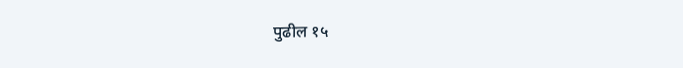पुढील १५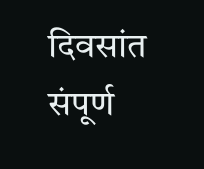दिवसांत संपूर्ण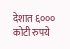देशात ६००० कोटी रुपये